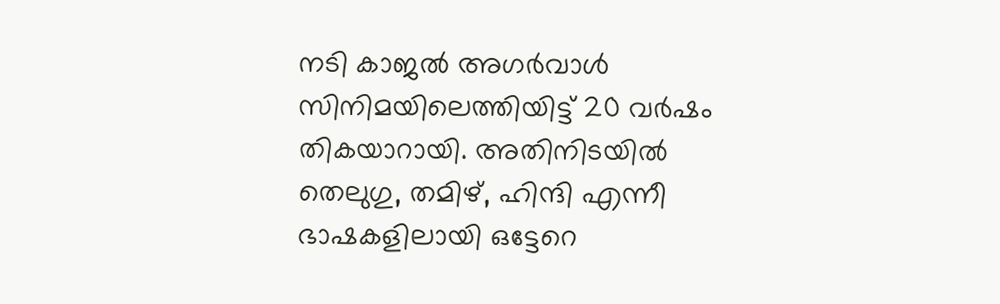നടി കാജൽ അഗർവാൾ സിനിമയിലെത്തിയിട്ട് 20 വർഷം തികയാറായി. അതിനിടയിൽ തെലുഗു, തമിഴ്, ഹിന്ദി എന്നീ ഭാഷകളിലായി ഒട്ടേറെ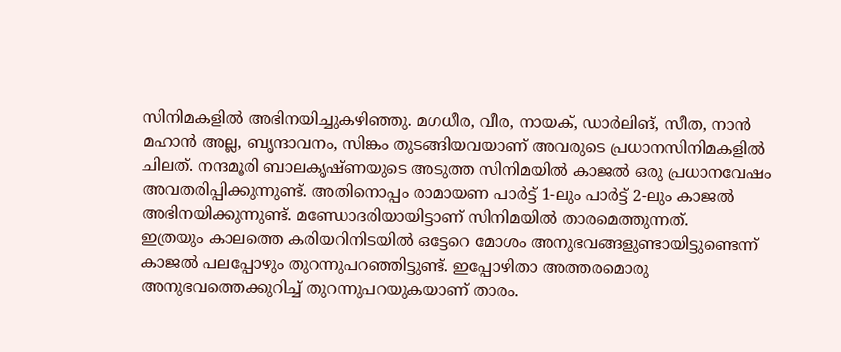സിനിമകളിൽ അഭിനയിച്ചുകഴിഞ്ഞു. മഗധീര, വീര, നായക്, ഡാർലിങ്, സീത, നാൻ മഹാൻ അല്ല, ബൃന്ദാവനം, സിങ്കം തുടങ്ങിയവയാണ് അവരുടെ പ്രധാനസിനിമകളിൽ ചിലത്. നന്ദമൂരി ബാലകൃഷ്ണയുടെ അടുത്ത സിനിമയിൽ കാജൽ ഒരു പ്രധാനവേഷം അവതരിപ്പിക്കുന്നുണ്ട്. അതിനൊപ്പം രാമായണ പാർട്ട് 1-ലും പാർട്ട് 2-ലും കാജൽ അഭിനയിക്കുന്നുണ്ട്. മണ്ഡോദരിയായിട്ടാണ് സിനിമയിൽ താരമെത്തുന്നത്.
ഇത്രയും കാലത്തെ കരിയറിനിടയിൽ ഒട്ടേറെ മോശം അനുഭവങ്ങളുണ്ടായിട്ടുണ്ടെന്ന് കാജൽ പലപ്പോഴും തുറന്നുപറഞ്ഞിട്ടുണ്ട്. ഇപ്പോഴിതാ അത്തരമൊരു അനുഭവത്തെക്കുറിച്ച് തുറന്നുപറയുകയാണ് താരം.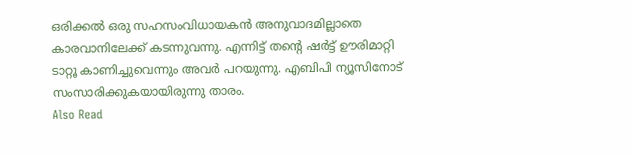ഒരിക്കൽ ഒരു സഹസംവിധായകൻ അനുവാദമില്ലാതെ കാരവാനിലേക്ക് കടന്നുവന്നു. എന്നിട്ട് തന്റെ ഷർട്ട് ഊരിമാറ്റി ടാറ്റൂ കാണിച്ചുവെന്നും അവർ പറയുന്നു. എബിപി ന്യൂസിനോട് സംസാരിക്കുകയായിരുന്നു താരം.
Also Read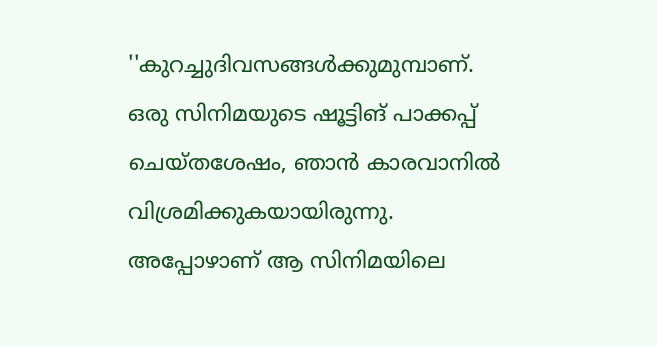''കുറച്ചുദിവസങ്ങൾക്കുമുമ്പാണ്. ഒരു സിനിമയുടെ ഷൂട്ടിങ് പാക്കപ്പ് ചെയ്തശേഷം, ഞാൻ കാരവാനിൽ വിശ്രമിക്കുകയായിരുന്നു. അപ്പോഴാണ് ആ സിനിമയിലെ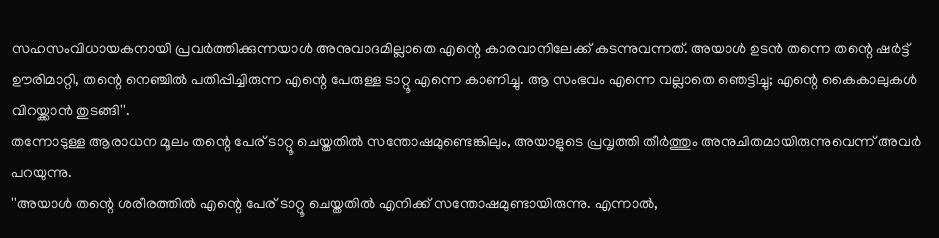സഹസംവിധായകനായി പ്രവർത്തിക്കുന്നയാൾ അനുവാദമില്ലാതെ എന്റെ കാരവാനിലേക്ക് കടന്നുവന്നത്. അയാൾ ഉടൻ തന്നെ തന്റെ ഷർട്ട് ഊരിമാറ്റി, തന്റെ നെഞ്ചിൽ പതിപ്പിച്ചിരുന്ന എന്റെ പേരുള്ള ടാറ്റൂ എന്നെ കാണിച്ചു. ആ സംഭവം എന്നെ വല്ലാതെ ഞെട്ടിച്ചു; എന്റെ കൈകാലുകൾ വിറയ്ക്കാൻ തുടങ്ങി''.
തന്നോടുള്ള ആരാധന മൂലം തന്റെ പേര് ടാറ്റൂ ചെയ്തതിൽ സന്തോഷമുണ്ടെങ്കിലും, അയാളുടെ പ്രവൃത്തി തീർത്തും അനുചിതമായിരുന്നുവെന്ന് അവർ പറയുന്നു.
''അയാൾ തന്റെ ശരീരത്തിൽ എന്റെ പേര് ടാറ്റൂ ചെയ്തതിൽ എനിക്ക് സന്തോഷമുണ്ടായിരുന്നു. എന്നാൽ,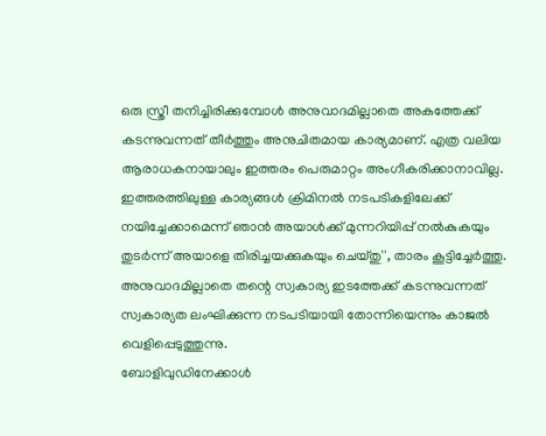ഒരു സ്ത്രീ തനിച്ചിരിക്കുമ്പോൾ അനുവാദമില്ലാതെ അകത്തേക്ക് കടന്നുവന്നത് തീർത്തും അനുചിതമായ കാര്യമാണ്. എത്ര വലിയ ആരാധകനായാലും ഇത്തരം പെരുമാറ്റം അംഗീകരിക്കാനാവില്ല. ഇത്തരത്തിലുള്ള കാര്യങ്ങൾ ക്രിമിനൽ നടപടികളിലേക്ക് നയിച്ചേക്കാമെന്ന് ഞാൻ അയാൾക്ക് മുന്നറിയിപ്പ് നൽകുകയും തുടർന്ന് അയാളെ തിരിച്ചയക്കുകയും ചെയ്തു'', താരം കൂട്ടിച്ചേർത്തു. അനുവാദമില്ലാതെ തന്റെ സ്വകാര്യ ഇടത്തേക്ക് കടന്നുവന്നത് സ്വകാര്യത ലംഘിക്കുന്ന നടപടിയായി തോന്നിയെന്നും കാജൽ വെളിപ്പെടുത്തുന്നു.
ബോളിവുഡിനേക്കാൾ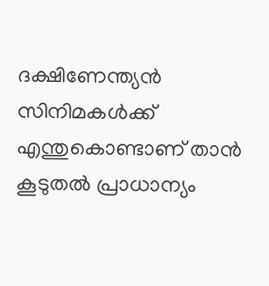ദക്ഷിണേന്ത്യൻ സിനിമകൾക്ക് എന്തുകൊണ്ടാണ് താൻ കൂടുതൽ പ്രാധാന്യം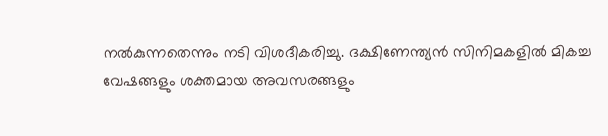നൽകുന്നതെന്നും നടി വിശദീകരിച്ചു. ദക്ഷിണേന്ത്യൻ സിനിമകളിൽ മികച്ച വേഷങ്ങളും ശക്തമായ അവസരങ്ങളും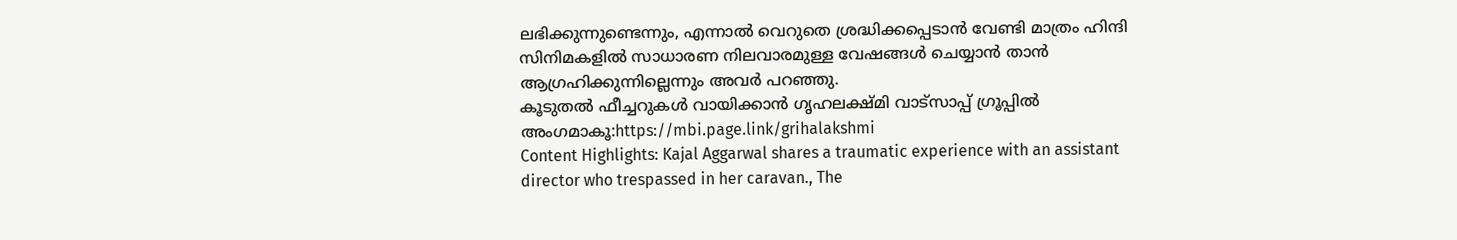ലഭിക്കുന്നുണ്ടെന്നും, എന്നാൽ വെറുതെ ശ്രദ്ധിക്കപ്പെടാൻ വേണ്ടി മാത്രം ഹിന്ദി സിനിമകളിൽ സാധാരണ നിലവാരമുള്ള വേഷങ്ങൾ ചെയ്യാൻ താൻ ആഗ്രഹിക്കുന്നില്ലെന്നും അവർ പറഞ്ഞു.
കൂടുതൽ ഫീച്ചറുകൾ വായിക്കാൻ ഗൃഹലക്ഷ്മി വാട്സാപ്പ് ഗ്രൂപ്പിൽ അംഗമാകൂ:https://mbi.page.link/grihalakshmi
Content Highlights: Kajal Aggarwal shares a traumatic experience with an assistant director who trespassed in her caravan., The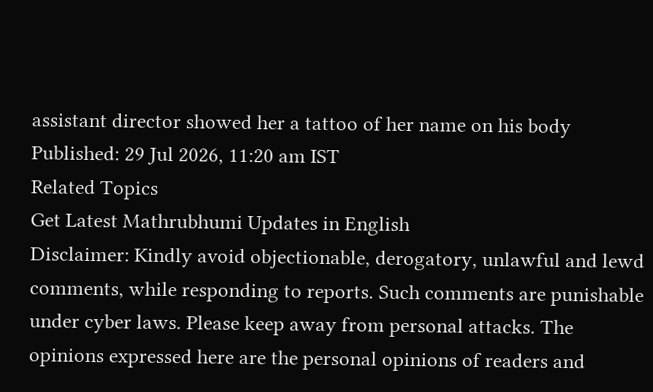assistant director showed her a tattoo of her name on his body
Published: 29 Jul 2026, 11:20 am IST
Related Topics
Get Latest Mathrubhumi Updates in English
Disclaimer: Kindly avoid objectionable, derogatory, unlawful and lewd comments, while responding to reports. Such comments are punishable under cyber laws. Please keep away from personal attacks. The opinions expressed here are the personal opinions of readers and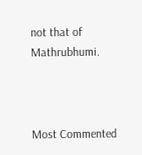not that of Mathrubhumi.



Most Commented